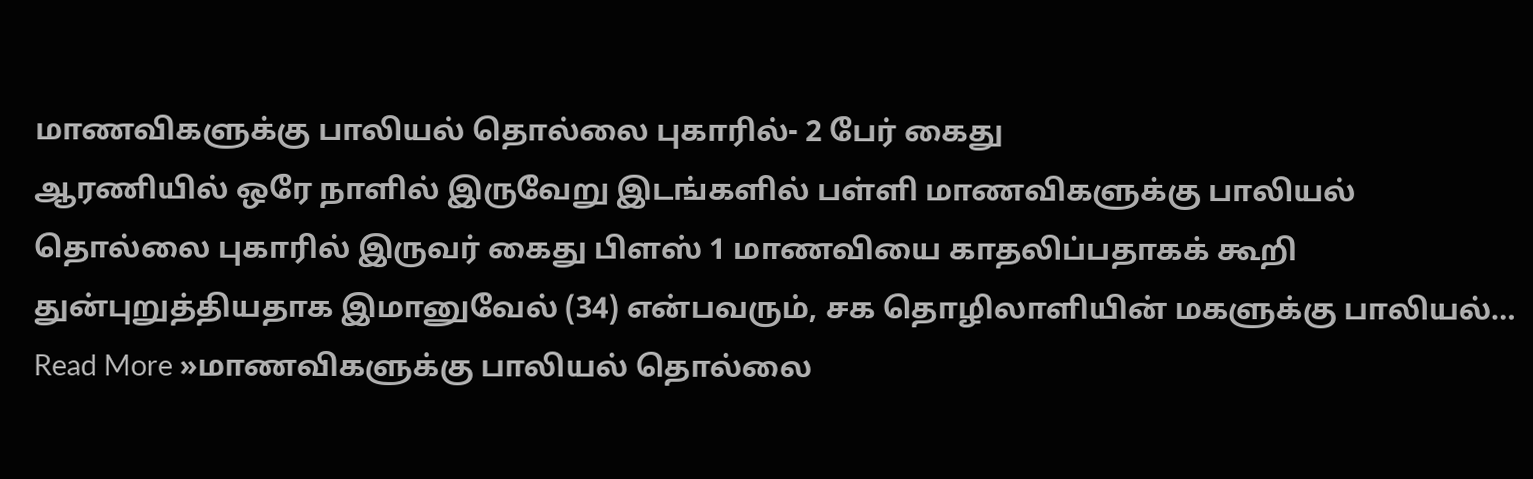மாணவிகளுக்கு பாலியல் தொல்லை புகாரில்- 2 பேர் கைது
ஆரணியில் ஒரே நாளில் இருவேறு இடங்களில் பள்ளி மாணவிகளுக்கு பாலியல் தொல்லை புகாரில் இருவர் கைது பிளஸ் 1 மாணவியை காதலிப்பதாகக் கூறி துன்புறுத்தியதாக இமானுவேல் (34) என்பவரும், சக தொழிலாளியின் மகளுக்கு பாலியல்… Read More »மாணவிகளுக்கு பாலியல் தொல்லை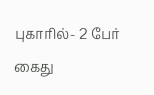புகாரில்- 2 பேர் கைது